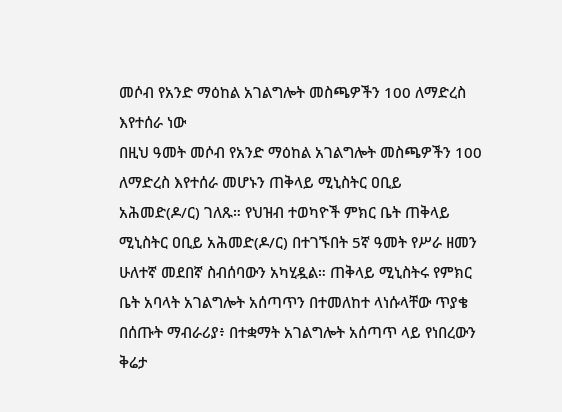መሶብ የአንድ ማዕከል አገልግሎት መስጫዎችን 100 ለማድረስ እየተሰራ ነው
በዚህ ዓመት መሶብ የአንድ ማዕከል አገልግሎት መስጫዎችን 100 ለማድረስ እየተሰራ መሆኑን ጠቅላይ ሚኒስትር ዐቢይ አሕመድ(ዶ/ር) ገለጹ። የህዝብ ተወካዮች ምክር ቤት ጠቅላይ ሚኒስትር ዐቢይ አሕመድ(ዶ/ር) በተገኙበት 5ኛ ዓመት የሥራ ዘመን ሁለተኛ መደበኛ ስብሰባውን አካሂዷል። ጠቅላይ ሚኒስትሩ የምክር ቤት አባላት አገልግሎት አሰጣጥን በተመለከተ ላነሱላቸው ጥያቄ በሰጡት ማብራሪያ፥ በተቋማት አገልግሎት አሰጣጥ ላይ የነበረውን ቅሬታ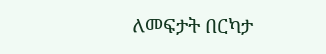ለመፍታት በርካታ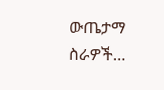ውጤታማ ስራዎች…